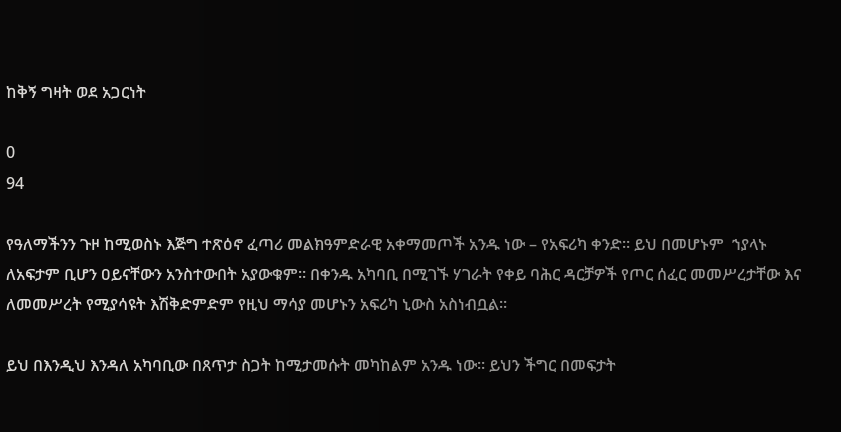ከቅኝ ግዛት ወደ አጋርነት

0
94

የዓለማችንን ጉዞ ከሚወስኑ እጅግ ተጽዕኖ ፈጣሪ መልክዓምድራዊ አቀማመጦች አንዱ ነው – የአፍሪካ ቀንድ። ይህ በመሆኑም  ኀያላኑ ለአፍታም ቢሆን ዐይናቸውን አንስተውበት አያውቁም። በቀንዱ አካባቢ በሚገኙ ሃገራት የቀይ ባሕር ዳርቻዎች የጦር ሰፈር መመሥረታቸው እና ለመመሥረት የሚያሳዩት እሽቅድምድም የዚህ ማሳያ መሆኑን አፍሪካ ኒውስ አስነብቧል።

ይህ በእንዲህ እንዳለ አካባቢው በጸጥታ ስጋት ከሚታመሱት መካከልም አንዱ ነው። ይህን ችግር በመፍታት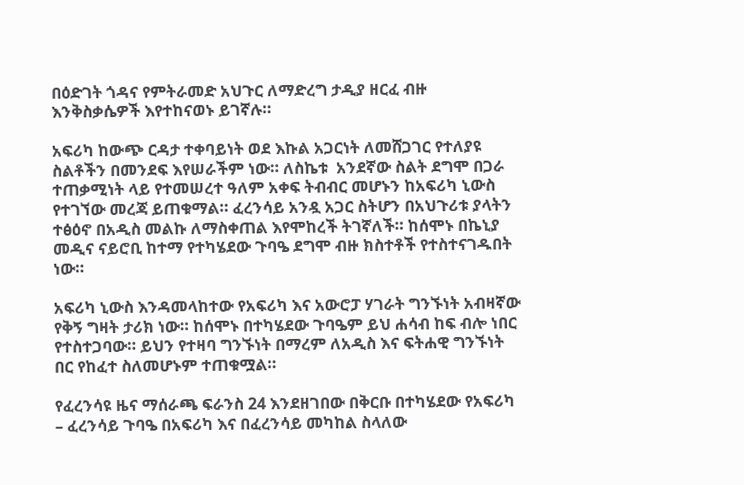በዕድገት ጎዳና የምትራመድ አህጉር ለማድረግ ታዲያ ዘርፈ ብዙ እንቅስቃሴዎች እየተከናወኑ ይገኛሉ።

አፍሪካ ከውጭ ርዳታ ተቀባይነት ወደ እኩል አጋርነት ለመሸጋገር የተለያዩ ስልቶችን በመንደፍ እየሠራችም ነው። ለስኬቱ  አንደኛው ስልት ደግሞ በጋራ ተጠቃሚነት ላይ የተመሠረተ ዓለም አቀፍ ትብብር መሆኑን ከአፍሪካ ኒውስ የተገኘው መረጃ ይጠቁማል። ፈረንሳይ አንዷ አጋር ስትሆን በአህጉሪቱ ያላትን ተፅዕኖ በአዲስ መልኩ ለማስቀጠል እየሞከረች ትገኛለች። ከሰሞኑ በኬኒያ መዲና ናይሮቢ ከተማ የተካሄደው ጉባዔ ደግሞ ብዙ ክስተቶች የተስተናገዱበት ነው።

አፍሪካ ኒውስ እንዳመላከተው የአፍሪካ እና አውሮፓ ሃገራት ግንኙነት አብዛኛው የቅኝ ግዛት ታሪክ ነው። ከሰሞኑ በተካሄደው ጉባዔም ይህ ሐሳብ ከፍ ብሎ ነበር የተስተጋባው። ይህን የተዛባ ግንኙነት በማረም ለአዲስ እና ፍትሐዊ ግንኙነት በር የከፈተ ስለመሆኑም ተጠቁሟል።

የፈረንሳዩ ዜና ማሰራጫ ፍራንስ 24 እንደዘገበው በቅርቡ በተካሄደው የአፍሪካ – ፈረንሳይ ጉባዔ በአፍሪካ እና በፈረንሳይ መካከል ስላለው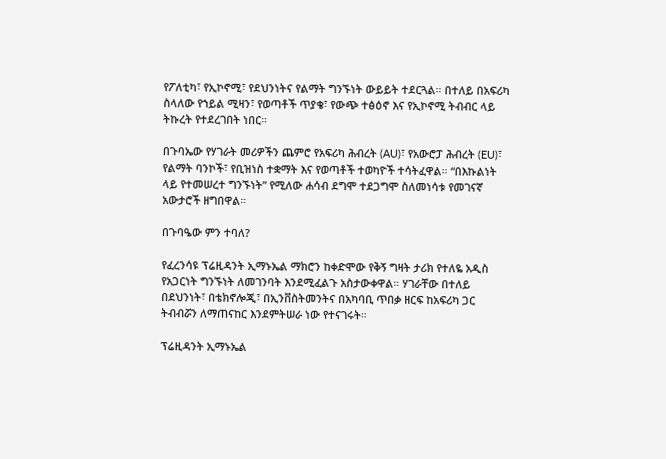የፖለቲካ፣ የኢኮኖሚ፣ የደህንነትና የልማት ግንኙነት ውይይት ተደርጓል። በተለይ በአፍሪካ ስላለው የኀይል ሚዛን፣ የወጣቶች ጥያቄ፣ የውጭ ተፅዕኖ እና የኢኮኖሚ ትብብር ላይ ትኩረት የተደረገበት ነበር።

በጉባኤው የሃገራት መሪዎችን ጨምሮ የአፍሪካ ሕብረት (AU)፣ የአውሮፓ ሕብረት (EU)፣ የልማት ባንኮች፣ የቢዝነስ ተቋማት እና የወጣቶች ተወካዮች ተሳትፈዋል። “በእኩልነት ላይ የተመሠረተ ግንኙነት” የሚለው ሐሳብ ደግሞ ተደጋግሞ ስለመነሳቱ የመገናኛ አውታሮች ዘግበዋል።

በጉባዔው ምን ተባለ?

የፈረንሳዩ ፕሬዚዳንት ኢማኑኤል ማክሮን ከቀድሞው የቅኝ ግዛት ታሪክ የተለዬ አዲስ የአጋርነት ግንኙነት ለመገንባት እንደሚፈልጉ አስታውቀዋል። ሃገራቸው በተለይ በደህንነት፣ በቴክኖሎጂ፣ በኢንቨስትመንትና በአካባቢ ጥበቃ ዘርፍ ከአፍሪካ ጋር ትብብሯን ለማጠናከር እንደምትሠራ ነው የተናገሩት።

ፕሬዚዳንት ኢማኑኤል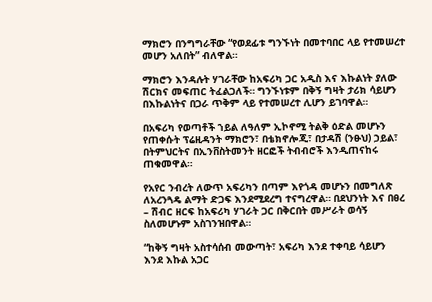ማክሮን በንግግራቸው “የወደፊቱ ግንኙነት በመተባበር ላይ የተመሠረተ መሆን አለበት” ብለዋል።

ማክሮን እንዳሉት ሃገራቸው ከአፍሪካ ጋር አዲስ እና እኩልነት ያለው ሽርክና መፍጠር ትፈልጋለች። ግንኙነቱም በቅኝ ግዛት ታሪክ ሳይሆን በእኩልነትና በጋራ ጥቅም ላይ የተመሠረተ ሊሆን ይገባዋል።

በአፍሪካ የወጣቶች ኀይል ለዓለም ኢኮኖሚ ትልቅ ዕድል መሆኑን የጠቀሱት ፕሬዚዳንት ማክሮን፣ በቴክኖሎጂ፣ በታዳሽ (ንፁህ) ኃይል፣ በትምህርትና በኢንቨስትመንት ዘርፎች ትብብሮች እንዲጠናከሩ ጠቁመዋል።

የአየር ንብረት ለውጥ አፍሪካን በጣም እየጎዳ መሆኑን በመግለጽ ለአረንጓዴ ልማት ድጋፍ እንደሚደረግ ተናግረዋል። በደህንነት እና በፀረ – ሽብር ዘርፍ ከአፍሪካ ሃገራት ጋር በቅርበት መሥራት ወሳኝ ስለመሆኑም አስገንዝበዋል።

“ከቅኝ ግዛት አስተሳሰብ መውጣት፣ አፍሪካ እንደ ተቀባይ ሳይሆን እንደ እኩል አጋር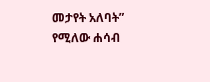መታየት አለባት” የሚለው ሐሳብ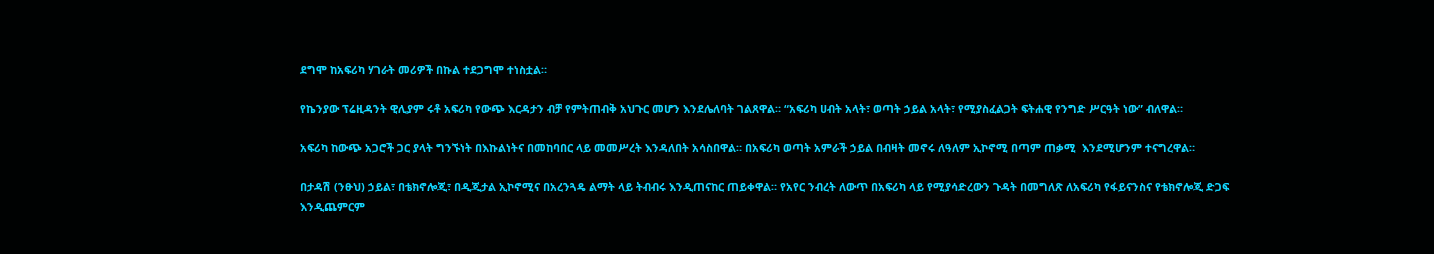ደግሞ ከአፍሪካ ሃገራት መሪዎች በኩል ተደጋግሞ ተነስቷል።

የኬንያው ፕሬዚዳንት ዊሊያም ሩቶ አፍሪካ የውጭ እርዳታን ብቻ የምትጠብቅ አህጉር መሆን እንደሌለባት ገልጸዋል። “አፍሪካ ሀብት አላት፣ ወጣት ኃይል አላት፣ የሚያስፈልጋት ፍትሐዊ የንግድ ሥርዓት ነው” ብለዋል።

አፍሪካ ከውጭ አጋሮች ጋር ያላት ግንኙነት በእኩልነትና በመከባበር ላይ መመሥረት እንዳለበት አሳስበዋል። በአፍሪካ ወጣት አምራች ኃይል በብዛት መኖሩ ለዓለም ኢኮኖሚ በጣም ጠቃሚ  እንደሚሆንም ተናግረዋል።

በታዳሽ (ንፁህ) ኃይል፣ በቴክኖሎጂ፣ በዲጂታል ኢኮኖሚና በአረንጓዴ ልማት ላይ ትብብሩ እንዲጠናከር ጠይቀዋል። የአየር ንብረት ለውጥ በአፍሪካ ላይ የሚያሳድረውን ጉዳት በመግለጽ ለአፍሪካ የፋይናንስና የቴክኖሎጂ ድጋፍ እንዲጨምርም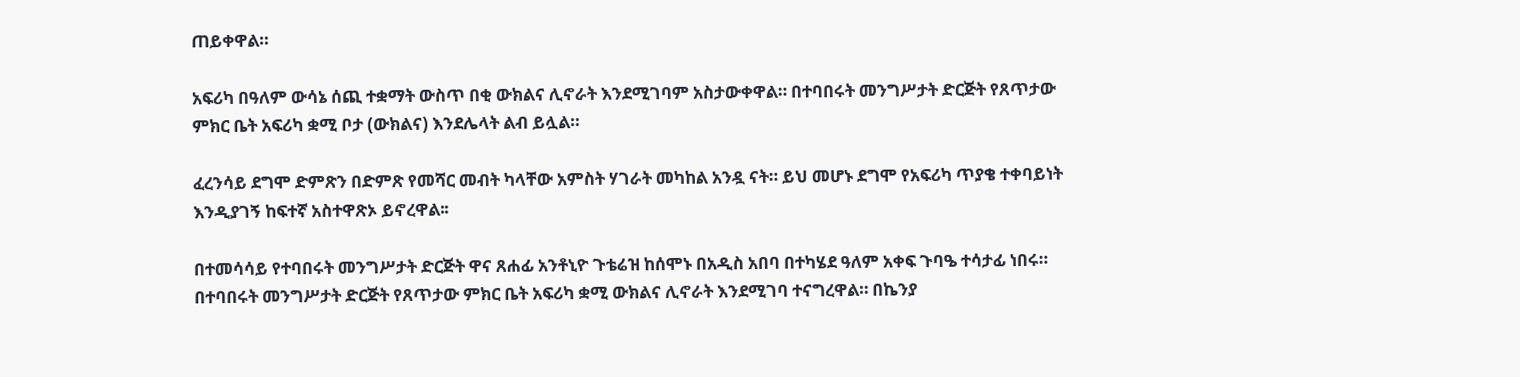ጠይቀዋል።

አፍሪካ በዓለም ውሳኔ ሰጪ ተቋማት ውስጥ በቂ ውክልና ሊኖራት እንደሚገባም አስታውቀዋል። በተባበሩት መንግሥታት ድርጅት የጸጥታው ምክር ቤት አፍሪካ ቋሚ ቦታ (ውክልና) እንደሌላት ልብ ይሏል።

ፈረንሳይ ደግሞ ድምጽን በድምጽ የመሻር መብት ካላቸው አምስት ሃገራት መካከል አንዷ ናት። ይህ መሆኑ ደግሞ የአፍሪካ ጥያቄ ተቀባይነት እንዲያገኝ ከፍተኛ አስተዋጽኦ ይኖረዋል፡፡

በተመሳሳይ የተባበሩት መንግሥታት ድርጅት ዋና ጸሐፊ አንቶኒዮ ጉቴሬዝ ከሰሞኑ በአዲስ አበባ በተካሄደ ዓለም አቀፍ ጉባዔ ተሳታፊ ነበሩ። በተባበሩት መንግሥታት ድርጅት የጸጥታው ምክር ቤት አፍሪካ ቋሚ ውክልና ሊኖራት እንደሚገባ ተናግረዋል። በኬንያ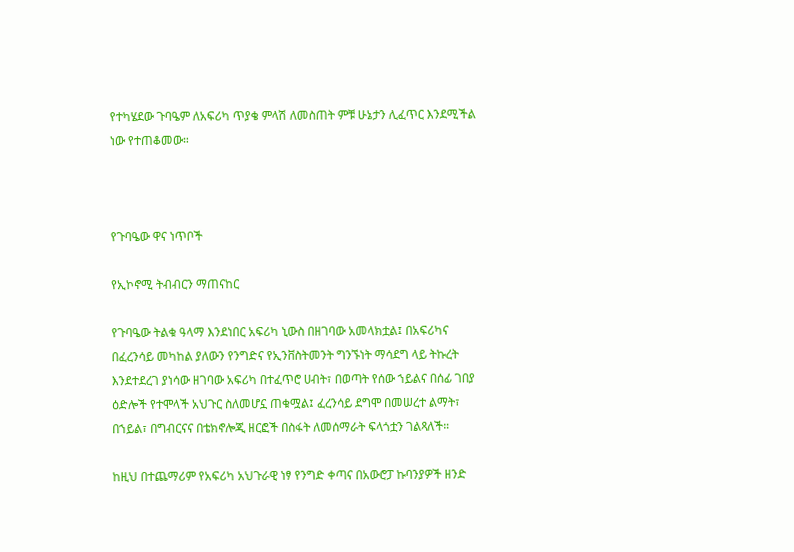የተካሄደው ጉባዔም ለአፍሪካ ጥያቄ ምላሽ ለመስጠት ምቹ ሁኔታን ሊፈጥር እንደሚችል ነው የተጠቆመው።



የጉባዔው ዋና ነጥቦች

የኢኮኖሚ ትብብርን ማጠናከር

የጉባዔው ትልቁ ዓላማ እንደነበር አፍሪካ ኒውስ በዘገባው አመላክቷል፤ በአፍሪካና በፈረንሳይ መካከል ያለውን የንግድና የኢንቨስትመንት ግንኙነት ማሳደግ ላይ ትኩረት እንደተደረገ ያነሳው ዘገባው አፍሪካ በተፈጥሮ ሀብት፣ በወጣት የሰው ኀይልና በሰፊ ገበያ ዕድሎች የተሞላች አህጉር ስለመሆኗ ጠቁሟል፤ ፈረንሳይ ደግሞ በመሠረተ ልማት፣ በኀይል፣ በግብርናና በቴክኖሎጂ ዘርፎች በስፋት ለመሰማራት ፍላጎቷን ገልጻለች።

ከዚህ በተጨማሪም የአፍሪካ አህጉራዊ ነፃ የንግድ ቀጣና በአውሮፓ ኩባንያዎች ዘንድ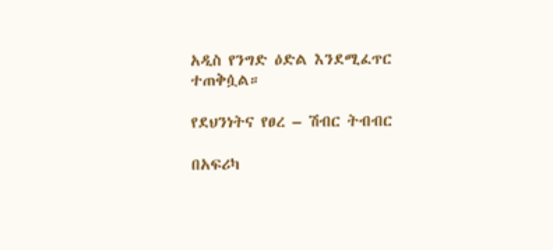አዲስ የንግድ ዕድል እንደሚፈጥር ተጠቅሷል።

የደህንነትና የፀረ – ሽብር ትብብር

በአፍሪካ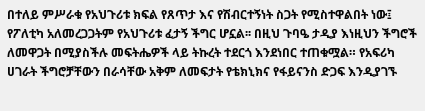በተለይ ምሥራቁ የአህጉሪቱ ክፍል የጸጥታ እና የሽብርተኝነት ስጋት የሚስተዋልበት ነው፤ የፖለቲካ አለመረጋጋትም የአህጉሪቱ ፈታኝ ችግር ሆኗል፡፡ በዚህ ጉባዔ ታዲያ እነዚህን ችግሮች ለመዋጋት በሚያስችሉ መፍትሔዎች ላይ ትኩረት ተደርጎ እንደነበር ተጠቁሟል። የአፍሪካ ሀገራት ችግሮቻቸውን በራሳቸው አቅም ለመፍታት የቴክኒክና የፋይናንስ ድጋፍ እንዲያገኙ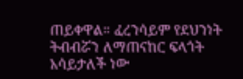ጠይቀዋል። ፈረንሳይም የደህንነት ትብብሯን ለማጠናከር ፍላጎት አሳይታለች ነው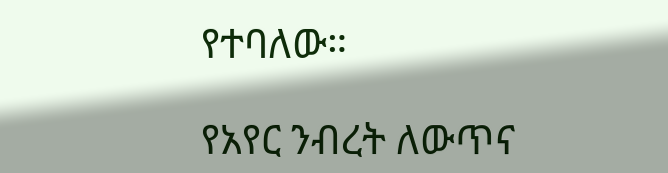የተባለው።

የአየር ንብረት ለውጥና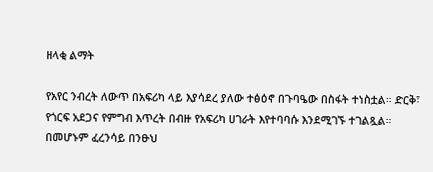ዘላቂ ልማት

የአየር ንብረት ለውጥ በአፍሪካ ላይ እያሳደረ ያለው ተፅዕኖ በጉባዔው በስፋት ተነስቷል። ድርቅ፣ የጎርፍ አደጋና የምግብ እጥረት በብዙ የአፍሪካ ሀገራት እየተባባሱ እንደሚገኙ ተገልጿል። በመሆኑም ፈረንሳይ በንፁህ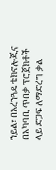ኀይል፣ በአረንጓዴ ቴክኖሎጂና በአካባቢ ጥበቃ ፕሮጀክቶች ላይ ድጋፍ ለማድረግ ቃል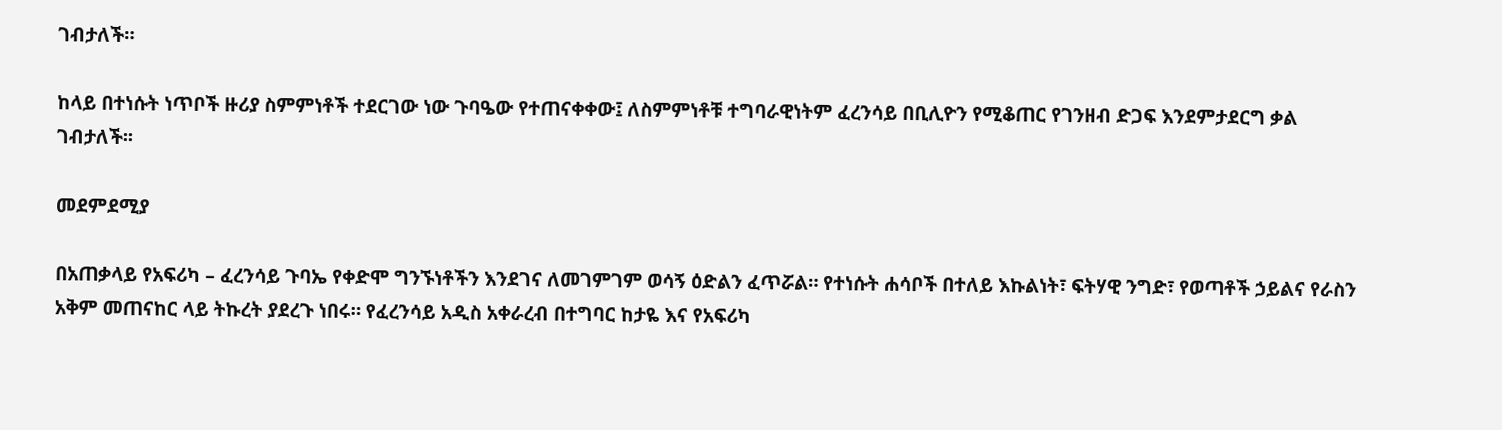ገብታለች።

ከላይ በተነሱት ነጥቦች ዙሪያ ስምምነቶች ተደርገው ነው ጉባዔው የተጠናቀቀው፤ ለስምምነቶቹ ተግባራዊነትም ፈረንሳይ በቢሊዮን የሚቆጠር የገንዘብ ድጋፍ እንደምታደርግ ቃል ገብታለች፡፡

መደምደሚያ

በአጠቃላይ የአፍሪካ – ፈረንሳይ ጉባኤ የቀድሞ ግንኙነቶችን እንደገና ለመገምገም ወሳኝ ዕድልን ፈጥሯል። የተነሱት ሐሳቦች በተለይ እኩልነት፣ ፍትሃዊ ንግድ፣ የወጣቶች ኃይልና የራስን አቅም መጠናከር ላይ ትኩረት ያደረጉ ነበሩ። የፈረንሳይ አዲስ አቀራረብ በተግባር ከታዬ እና የአፍሪካ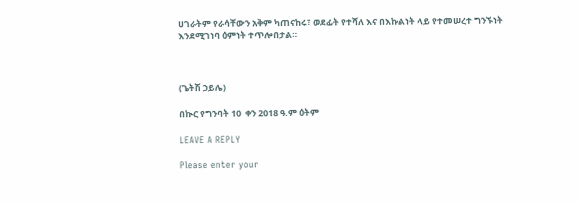ሀገራትም የራሳቸውን አቅም ካጠናከሩ፣ ወደፊት የተሻለ እና በእኩልነት ላይ የተመሠረተ ግንኙነት እንደሚገነባ ዕምነት ተጥሎበታል።



(ጌትሽ ኃይሌ)

በኲር የግንባት 10  ቀን 2018 ዓ.ም ዕትም

LEAVE A REPLY

Please enter your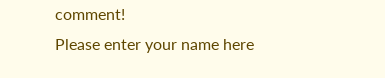comment!
Please enter your name here